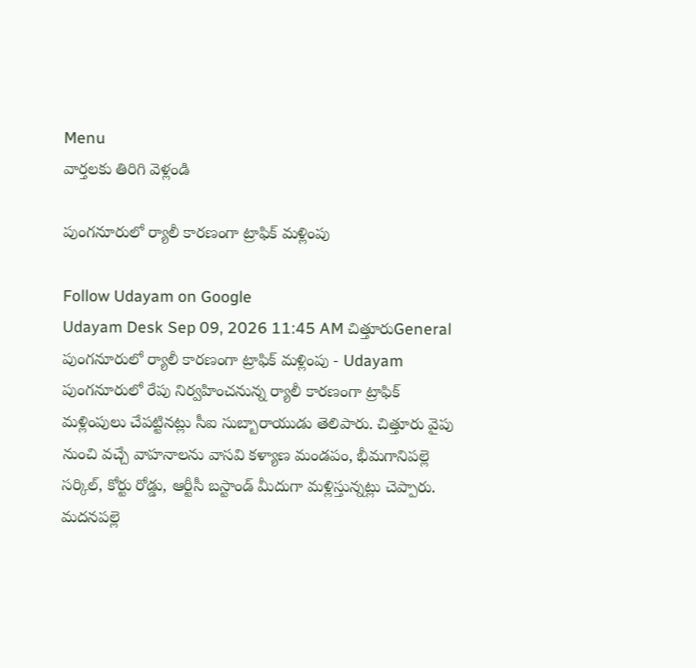Menu
వార్తలకు తిరిగి వెళ్లండి

పుంగనూరులో ర్యాలీ కారణంగా ట్రాఫిక్‌ మళ్లింపు

Follow Udayam on Google
Udayam Desk Sep 09, 2026 11:45 AM చిత్తూరుGeneral
పుంగనూరులో ర్యాలీ కారణంగా ట్రాఫిక్‌ మళ్లింపు - Udayam
పుంగనూరులో రేపు నిర్వహించనున్న ర్యాలీ కారణంగా ట్రాఫిక్‌ మళ్లింపులు చేపట్టినట్లు సీఐ సుబ్బారాయుడు తెలిపారు. చిత్తూరు వైపు నుంచి వచ్చే వాహనాలను వాసవి కళ్యాణ మండపం, భీమగానిపల్లె సర్కిల్‌, కోర్టు రోడ్డు, ఆర్టీసీ బస్టాండ్‌ మీదుగా మళ్లిస్తున్నట్లు చెప్పారు. మదనపల్లె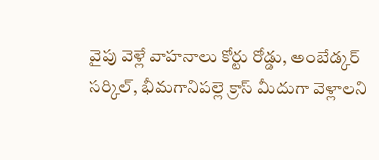వైపు వెళ్లే వాహనాలు కోర్టు రోడ్డు, అంబేడ్కర్‌ సర్కిల్‌, భీమగానిపల్లె క్రాస్‌ మీదుగా వెళ్లాలని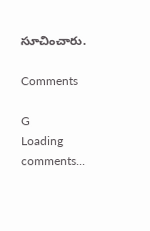సూచించారు.

Comments

G
Loading comments...